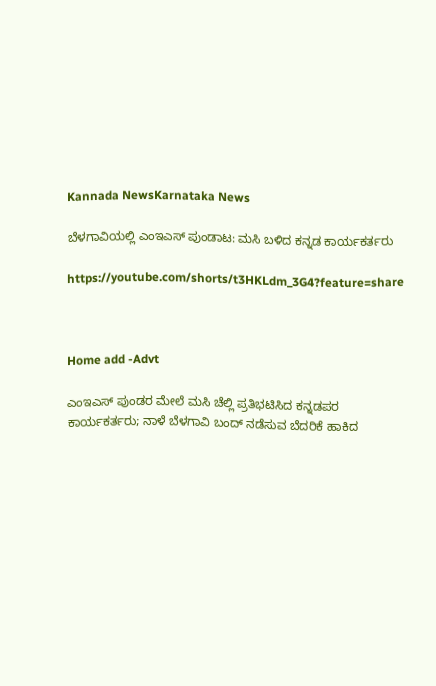Kannada NewsKarnataka News

ಬೆಳಗಾವಿಯಲ್ಲಿ ಎಂಇಎಸ್ ಪುಂಡಾಟ: ಮಸಿ ಬಳಿದ ಕನ್ನಡ ಕಾರ್ಯಕರ್ತರು

https://youtube.com/shorts/t3HKLdm_3G4?feature=share



Home add -Advt

ಎಂಇಎಸ್ ಪುಂಡರ ಮೇಲೆ ಮಸಿ ಚೆಲ್ಲಿ ಪ್ರತಿಭಟಿಸಿದ ಕನ್ನಡಪರ ಕಾರ್ಯಕರ್ತರು; ನಾಳೆ ಬೆಳಗಾವಿ ಬಂದ್ ನಡೆಸುವ ಬೆದರಿಕೆ ಹಾಕಿದ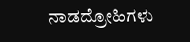ನಾಡದ್ರೋಹಿಗಳು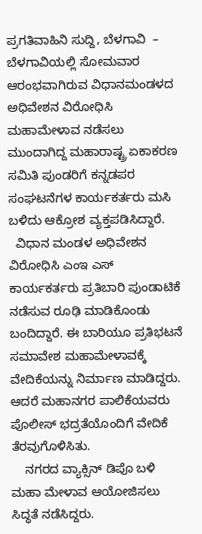ಪ್ರಗತಿವಾಹಿನಿ ಸುದ್ದಿ, ಬೆಳಗಾವಿ  – ಬೆಳಗಾವಿಯಲ್ಲಿ ಸೋಮವಾರ ಆರಂಭವಾಗಿರುವ ವಿಧಾನಮಂಡಳದ ಅಧಿವೇಶನ ವಿರೋಧಿಸಿ ಮಹಾಮೇಳಾವ ನಡೆಸಲು ಮುಂದಾಗಿದ್ದ ಮಹಾರಾಷ್ಟ್ರ ಏಕಾಕರಣ ಸಮಿತಿ ಪುಂಡರಿಗೆ ಕನ್ನಡಪರ ಸಂಘಟನೆಗಳ ಕಾರ್ಯಕರ್ತರು ಮಸಿ ಬಳಿದು ಆಕ್ರೋಶ ವ್ಯಕ್ತಪಡಿಸಿದ್ದಾರೆ.
  ವಿಧಾನ ಮಂಡಳ ಅಧಿವೇಶನ ವಿರೋಧಿಸಿ ಎಂಇ ಎಸ್ ಕಾರ್ಯಕರ್ತರು ಪ್ರತಿಬಾರಿ ಪುಂಡಾಟಿಕೆ ನಡೆಸುವ ರೂಢಿ ಮಾಡಿಕೊಂಡು ಬಂದಿದ್ದಾರೆ. ಈ ಬಾರಿಯೂ ಪ್ರತಿಭಟನೆ ಸಮಾವೇಶ ಮಹಾಮೇಳಾವಕ್ಕೆ  ವೇದಿಕೆಯನ್ನು ನಿರ್ಮಾಣ ಮಾಡಿದ್ದರು. ಆದರೆ ಮಹಾನಗರ ಪಾಲಿಕೆಯವರು ಪೊಲೀಸ್ ಭದ್ರತೆಯೊಂದಿಗೆ ವೇದಿಕೆ ತೆರವುಗೊಳಿಸಿತು.
    ನಗರದ ವ್ಯಾಕ್ಸಿನ್ ಡಿಪೊ ಬಳಿ ಮಹಾ ಮೇಳಾವ ಆಯೋಜಿಸಲು ಸಿದ್ಧತೆ ನಡೆಸಿದ್ದರು.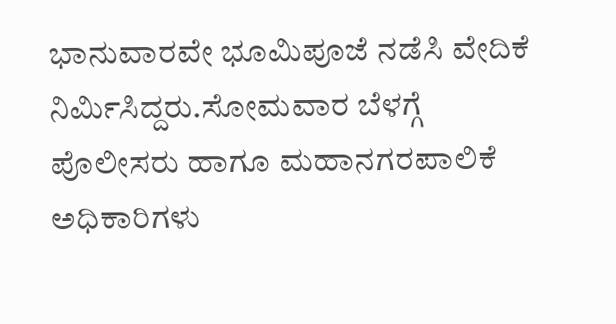ಭಾನುವಾರವೇ ಭೂಮಿಪೂಜೆ ನಡೆಸಿ ವೇದಿಕೆ ನಿರ್ಮಿಸಿದ್ದರು.ಸೋಮವಾರ ಬೆಳಗ್ಗೆ ಪೊಲೀಸರು ಹಾಗೂ ಮಹಾನಗರಪಾಲಿಕೆ ಅಧಿಕಾರಿಗಳು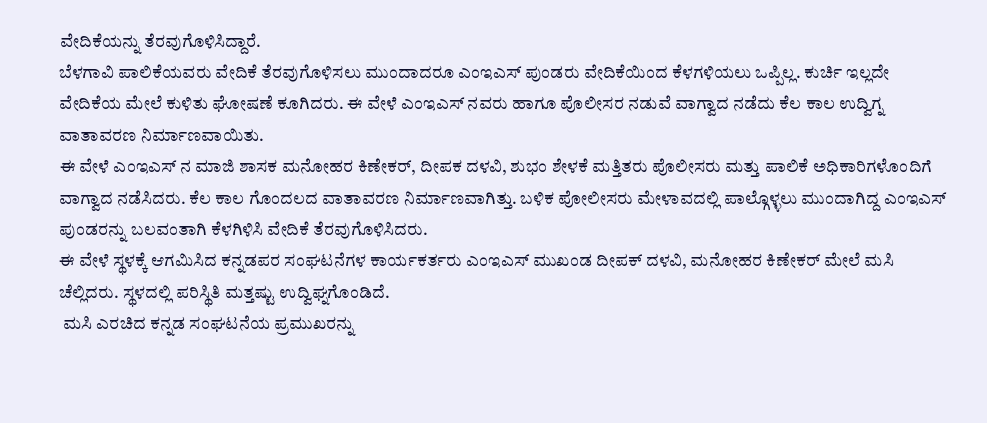ವೇದಿಕೆಯನ್ನು ತೆರವುಗೊಳಿಸಿದ್ದಾರೆ.
ಬೆಳಗಾವಿ ಪಾಲಿಕೆಯವರು ವೇದಿಕೆ ತೆರವುಗೊಳಿಸಲು ಮುಂದಾದರೂ ಎಂಇಎಸ್ ಪುಂಡರು ವೇದಿಕೆಯಿಂದ ಕೆಳಗಳಿಯಲು ಒಪ್ಪಿಲ್ಲ. ಕುರ್ಚಿ‌ ಇಲ್ಲದೇ ವೇದಿಕೆಯ ಮೇಲೆ ಕುಳಿತು ಘೋಷಣೆ ಕೂಗಿದರು. ಈ ವೇಳೆ ಎಂಇಎಸ್ ನವರು ಹಾಗೂ ಪೊಲೀಸರ ನಡುವೆ ವಾಗ್ವಾದ ನಡೆದು ಕೆಲ ಕಾಲ ಉದ್ವಿಗ್ನ ವಾತಾವರಣ ನಿರ್ಮಾಣವಾಯಿತು.
ಈ ವೇಳೆ ಎಂಇಎಸ್ ನ ಮಾಜಿ ಶಾಸಕ ಮನೋಹರ ಕಿಣೇಕರ್, ದೀಪಕ ದಳವಿ, ಶುಭಂ ಶೇಳಕೆ ಮತ್ತಿತರು ಪೊಲೀಸರು ಮತ್ತು ಪಾಲಿಕೆ ಅಧಿಕಾರಿಗಳೊಂದಿಗೆ ವಾಗ್ವಾದ ನಡೆಸಿದರು. ಕೆಲ ಕಾಲ ಗೊಂದಲದ ವಾತಾವರಣ ನಿರ್ಮಾಣವಾಗಿತ್ತು. ಬಳಿಕ ಪೋಲೀಸರು ಮೇಳಾವದಲ್ಲಿ ಪಾಲ್ಗೊಳ್ಳಲು ಮುಂದಾಗಿದ್ದ ಎಂಇಎಸ್ ಪುಂಡರನ್ನು ಬಲವಂತಾಗಿ ಕೆಳಗಿಳಿಸಿ ವೇದಿಕೆ ತೆರವುಗೊಳಿಸಿದರು.
ಈ ವೇಳೆ ಸ್ಥಳಕ್ಕೆ ಆಗಮಿಸಿದ ಕನ್ನಡಪರ ಸಂಘಟನೆಗಳ ಕಾರ್ಯಕರ್ತರು ಎಂಇಎಸ್ ಮುಖಂಡ ದೀಪಕ್ ದಳವಿ, ಮನೋಹರ ಕಿಣೇಕರ್ ಮೇಲೆ ಮಸಿ ಚೆಲ್ಲಿದರು. ಸ್ಥಳದಲ್ಲಿ ಪರಿಸ್ಥಿತಿ ಮತ್ತಷ್ಟು ಉದ್ವಿಘ್ನಗೊಂಡಿದೆ.
 ಮಸಿ ಎರಚಿದ ಕನ್ನಡ ಸಂಘಟನೆಯ ಪ್ರಮುಖರನ್ನು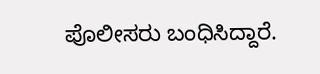ಪೊಲೀಸರು ಬಂಧಿಸಿದ್ದಾರೆ.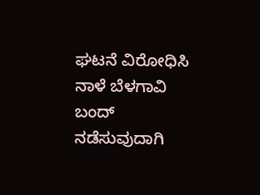ಘಟನೆ ವಿರೋಧಿಸಿ ನಾಳೆ ಬೆಳಗಾವಿ ಬಂದ್ ನಡೆಸುವುದಾಗಿ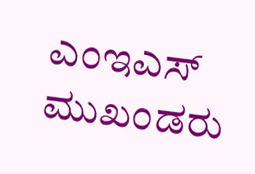ಎಂಇಎಸ್ ಮುಖಂಡರು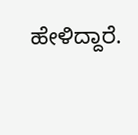ಹೇಳಿದ್ದಾರೆ.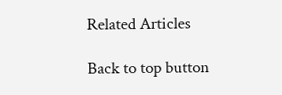Related Articles

Back to top button